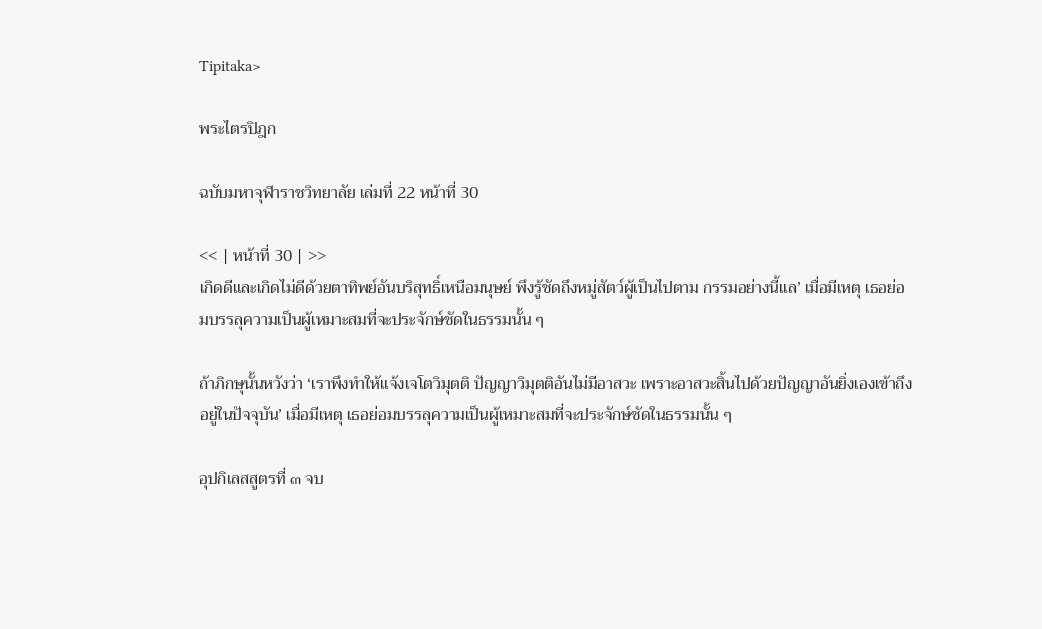Tipitaka>

พระไตรปิฎก

ฉบับมหาจุฬาราชวิทยาลัย เล่มที่ 22 หน้าที่ 30

<< | หน้าที่ 30 | >>
เกิดดีและเกิดไม่ดีด้วยตาทิพย์อันบริสุทธิ์เหนือมนุษย์ พึงรู้ชัดถึงหมู่สัตว์ผู้เป็นไปตาม กรรมอย่างนี้แล’ เมื่อมีเหตุ เธอย่อมบรรลุความเป็นผู้เหมาะสมที่จะประจักษ์ชัดในธรรมนั้น ๆ

ถ้าภิกษุนั้นหวังว่า ‘เราพึงทำให้แจ้งเจโตวิมุตติ ปัญญาวิมุตติอันไม่มีอาสวะ เพราะอาสวะสิ้นไปด้วยปัญญาอันยิ่งเองเข้าถึงอยู่ในปัจจุบัน’ เมื่อมีเหตุ เธอย่อมบรรลุความเป็นผู้เหมาะสมที่จะประจักษ์ชัดในธรรมนั้น ๆ

อุปกิเลสสูตรที่ ๓ จบ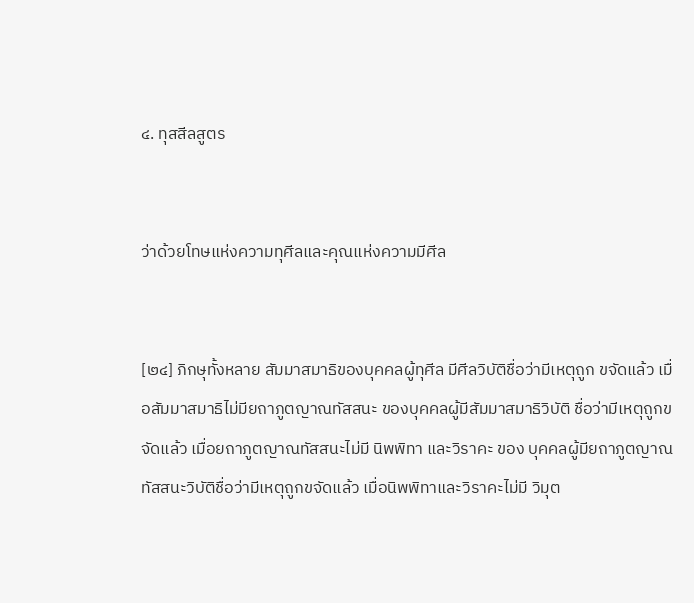๔. ทุสสีลสูตร


ว่าด้วยโทษแห่งความทุศีลและคุณแห่งความมีศีล


[๒๔] ภิกษุทั้งหลาย สัมมาสมาธิของบุคคลผู้ทุศีล มีศีลวิบัติชื่อว่ามีเหตุถูก ขจัดแล้ว เมื่อสัมมาสมาธิไม่มียถาภูตญาณทัสสนะ ของบุคคลผู้มีสัมมาสมาธิวิบัติ ชื่อว่ามีเหตุถูกขจัดแล้ว เมื่อยถาภูตญาณทัสสนะไม่มี นิพพิทา และวิราคะ ของ บุคคลผู้มียถาภูตญาณทัสสนะวิบัติชื่อว่ามีเหตุถูกขจัดแล้ว เมื่อนิพพิทาและวิราคะไม่มี วิมุต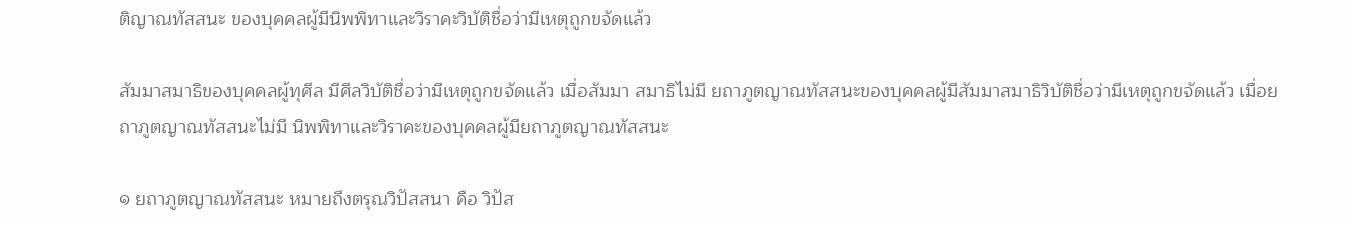ติญาณทัสสนะ ของบุคคลผู้มีนิพพิทาและวิราคะวิบัติชื่อว่ามีเหตุถูกขจัดแล้ว

สัมมาสมาธิของบุคคลผู้ทุศีล มีศีลวิบัติชื่อว่ามีเหตุถูกขจัดแล้ว เมื่อสัมมา สมาธิไม่มี ยถาภูตญาณทัสสนะของบุคคลผู้มีสัมมาสมาธิวิบัติชื่อว่ามีเหตุถูกขจัดแล้ว เมื่อยถาภูตญาณทัสสนะไม่มี นิพพิทาและวิราคะของบุคคลผู้มียถาภูตญาณทัสสนะ

๑ ยถาภูตญาณทัสสนะ หมายถึงตรุณวิปัสสนา คือ วิปัส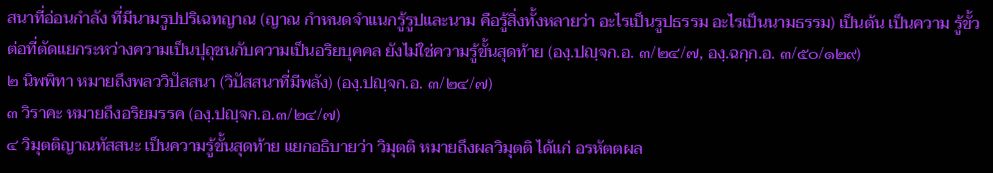สนาที่อ่อนกำลัง ที่มีนามรูปปริเฉทญาณ (ญาณ กำหนดจำแนกรู้รูปและนาม คือรู้สิ่งทั้งหลายว่า อะไรเป็นรูปธรรม อะไรเป็นนามธรรม) เป็นต้น เป็นความ รู้ขั้วต่อที่ตัดแยกระหว่างความเป็นปุถุชนกับความเป็นอริยบุคคล ยังไม่ใช่ความรู้ขั้นสุดท้าย (องฺ.ปญฺจก.อ. ๓/๒๔/๗, องฺ.ฉกฺก.อ. ๓/๕๐/๑๒๙)
๒ นิพพิทา หมายถึงพลววิปัสสนา (วิปัสสนาที่มีพลัง) (องฺ.ปญฺจก.อ. ๓/๒๔/๗)
๓ วิราคะ หมายถึงอริยมรรค (องฺ.ปญฺจก.อ.๓/๒๔/๗)
๔ วิมุตติญาณทัสสนะ เป็นความรู้ขั้นสุดท้าย แยกอธิบายว่า วิมุตติ หมายถึงผลวิมุตติ ได้แก่ อรหัตตผล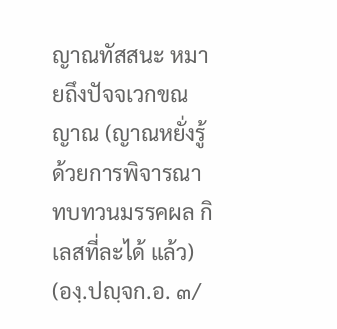ญาณทัสสนะ หมายถึงปัจจเวกขณญาณ (ญาณหยั่งรู้ ด้วยการพิจารณาทบทวนมรรคผล กิเลสที่ละได้ แล้ว) (องฺ.ปญฺจก.อ. ๓/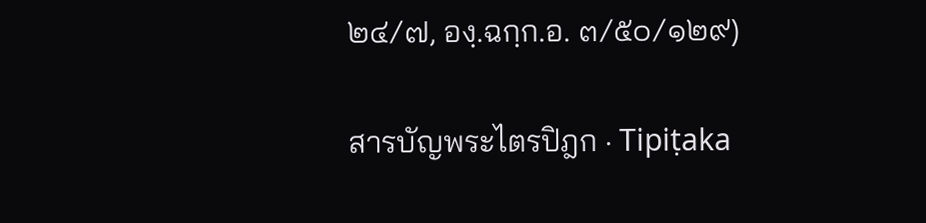๒๔/๗, องฺ.ฉกฺก.อ. ๓/๕๐/๑๒๙)

สารบัญพระไตรปิฎก · Tipiṭaka